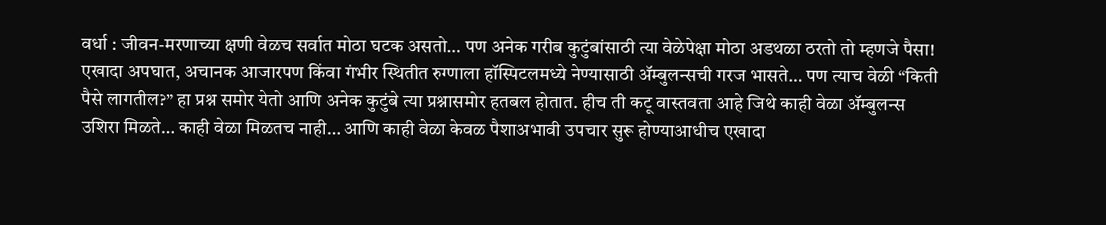वर्धा : जीवन-मरणाच्या क्षणी वेळच सर्वात मोठा घटक असतो… पण अनेक गरीब कुटुंबांसाठी त्या वेळेपेक्षा मोठा अडथळा ठरतो तो म्हणजे पैसा! एखादा अपघात, अचानक आजारपण किंवा गंभीर स्थितीत रुग्णाला हॉस्पिटलमध्ये नेण्यासाठी ॲम्बुलन्सची गरज भासते… पण त्याच वेळी “किती पैसे लागतील?” हा प्रश्न समोर येतो आणि अनेक कुटुंबे त्या प्रश्नासमोर हतबल होतात. हीच ती कटू वास्तवता आहे जिथे काही वेळा ॲम्बुलन्स उशिरा मिळते… काही वेळा मिळतच नाही… आणि काही वेळा केवळ पैशाअभावी उपचार सुरू होण्याआधीच एखादा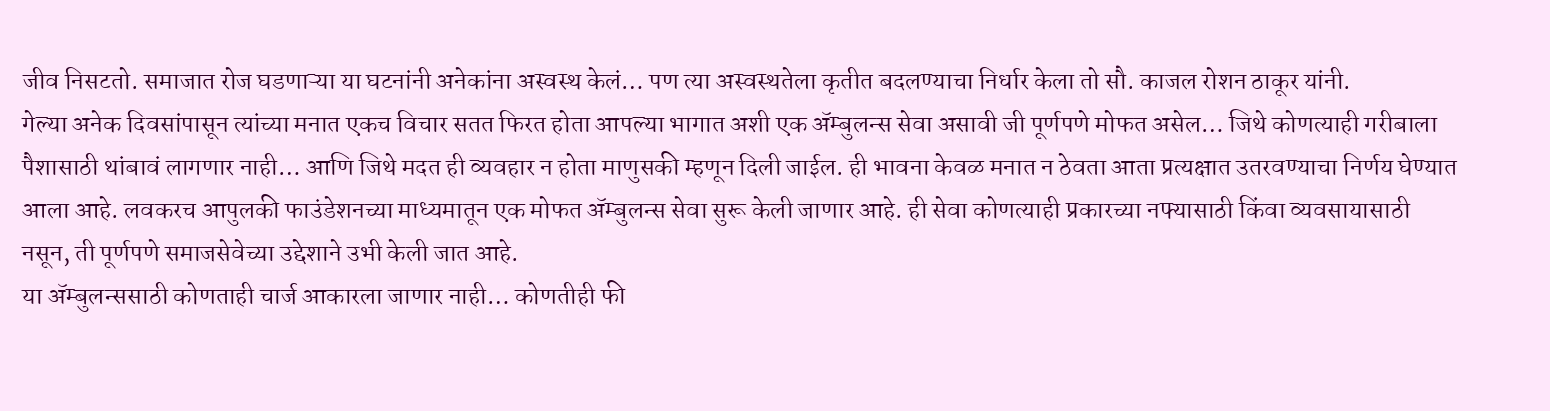जीव निसटतो. समाजात रोज घडणाऱ्या या घटनांनी अनेकांना अस्वस्थ केलं… पण त्या अस्वस्थतेला कृतीत बदलण्याचा निर्धार केला तो सौ. काजल रोशन ठाकूर यांनी.
गेल्या अनेक दिवसांपासून त्यांच्या मनात एकच विचार सतत फिरत होता आपल्या भागात अशी एक ॲम्बुलन्स सेवा असावी जी पूर्णपणे मोफत असेल… जिथे कोणत्याही गरीबाला पैशासाठी थांबावं लागणार नाही… आणि जिथे मदत ही व्यवहार न होता माणुसकी म्हणून दिली जाईल. ही भावना केवळ मनात न ठेवता आता प्रत्यक्षात उतरवण्याचा निर्णय घेण्यात आला आहे. लवकरच आपुलकी फाउंडेशनच्या माध्यमातून एक मोफत ॲम्बुलन्स सेवा सुरू केली जाणार आहे. ही सेवा कोणत्याही प्रकारच्या नफ्यासाठी किंवा व्यवसायासाठी नसून, ती पूर्णपणे समाजसेवेच्या उद्देशाने उभी केली जात आहे.
या ॲम्बुलन्ससाठी कोणताही चार्ज आकारला जाणार नाही… कोणतीही फी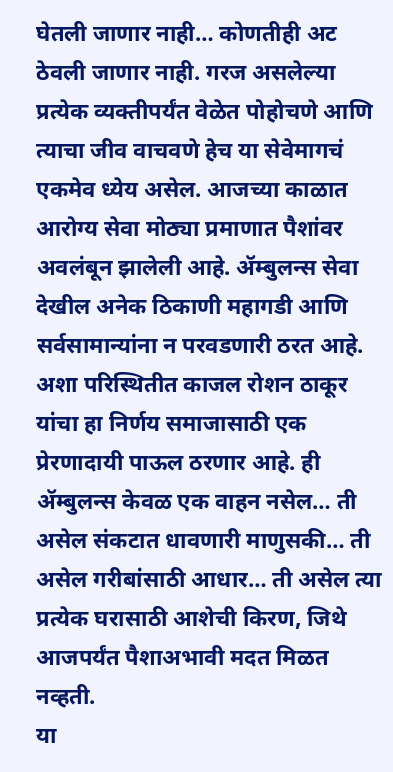घेतली जाणार नाही… कोणतीही अट ठेवली जाणार नाही. गरज असलेल्या प्रत्येक व्यक्तीपर्यंत वेळेत पोहोचणे आणि त्याचा जीव वाचवणे हेच या सेवेमागचं एकमेव ध्येय असेल. आजच्या काळात आरोग्य सेवा मोठ्या प्रमाणात पैशांवर अवलंबून झालेली आहे. ॲम्बुलन्स सेवा देखील अनेक ठिकाणी महागडी आणि सर्वसामान्यांना न परवडणारी ठरत आहे. अशा परिस्थितीत काजल रोशन ठाकूर यांचा हा निर्णय समाजासाठी एक प्रेरणादायी पाऊल ठरणार आहे. ही ॲम्बुलन्स केवळ एक वाहन नसेल… ती असेल संकटात धावणारी माणुसकी… ती असेल गरीबांसाठी आधार… ती असेल त्या प्रत्येक घरासाठी आशेची किरण, जिथे आजपर्यंत पैशाअभावी मदत मिळत नव्हती.
या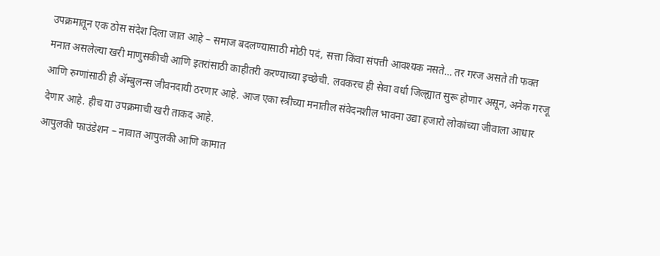उपक्रमातून एक ठोस संदेश दिला जात आहे – समाज बदलण्यासाठी मोठी पदं, सत्ता किंवा संपत्ती आवश्यक नसते… तर गरज असते ती फक्त मनात असलेल्या खरी माणुसकीची आणि इतरांसाठी काहीतरी करण्याच्या इच्छेची. लवकरच ही सेवा वर्धा जिल्ह्यात सुरू होणार असून, अनेक गरजू आणि रुग्णांसाठी ही ॲम्बुलन्स जीवनदायी ठरणार आहे. आज एका स्त्रीच्या मनातील संवेदनशील भावना उद्या हजारो लोकांच्या जीवाला आधार देणार आहे. हीच या उपक्रमाची खरी ताकद आहे.
आपुलकी फाउंडेशन – नावात आपुलकी आणि कामात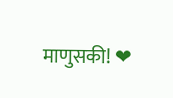माणुसकी! ❤